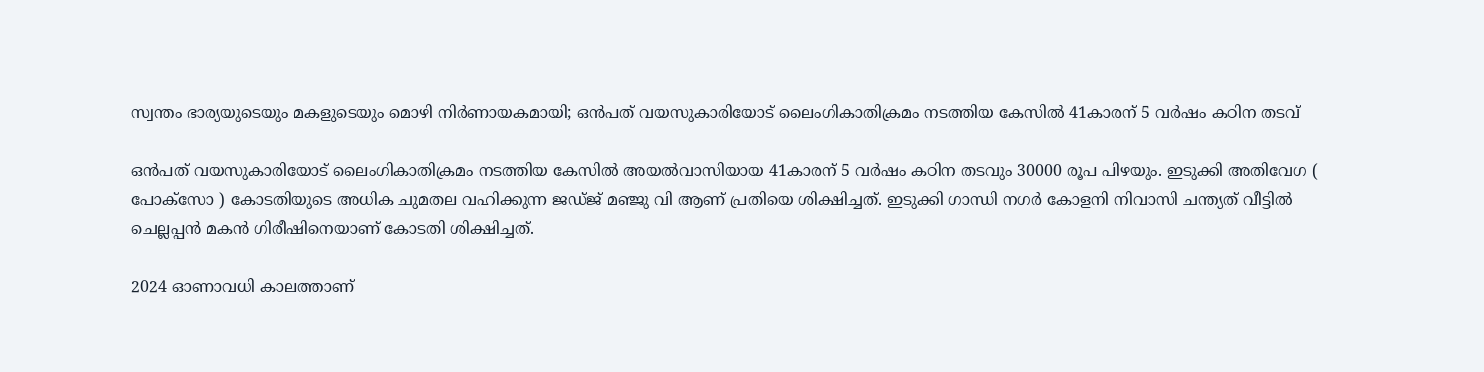സ്വന്തം ഭാര്യയുടെയും മകളുടെയും മൊഴി നിർണായകമായി; ഒൻപത് വയസുകാരിയോട് ലൈംഗികാതിക്രമം നടത്തിയ കേസിൽ 41കാരന് 5 വർഷം കഠിന തടവ്

ഒൻപത് വയസുകാരിയോട് ലൈംഗികാതിക്രമം നടത്തിയ കേസിൽ അയൽവാസിയായ 41കാരന് 5 വർഷം കഠിന തടവും 30000 രൂപ പിഴയും. ഇടുക്കി അതിവേഗ ( പോക്സോ ) കോടതിയുടെ അധിക ചുമതല വഹിക്കുന്ന ജഡ്ജ് മഞ്ജു വി ആണ് പ്രതിയെ ശിക്ഷിച്ചത്. ഇടുക്കി ഗാന്ധി നഗർ കോളനി നിവാസി ചന്ത്യത് വീട്ടിൽ ചെല്ലപ്പൻ മകൻ ഗിരീഷിനെയാണ് കോടതി ശിക്ഷിച്ചത്.

2024 ഓണാവധി കാലത്താണ്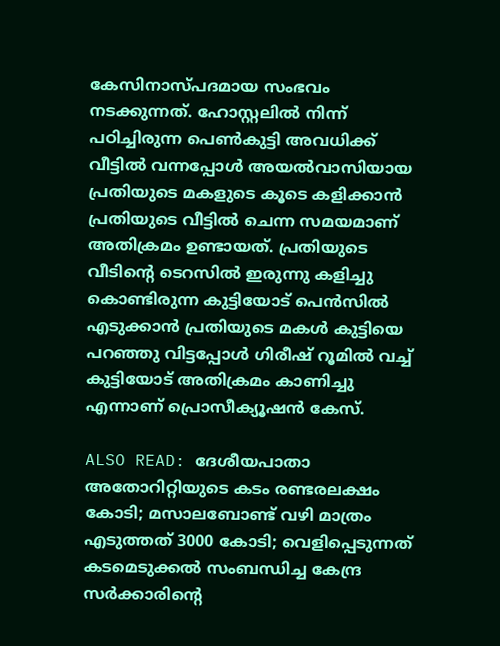കേസിനാസ്പദമായ സംഭവം നടക്കുന്നത്. ഹോസ്റ്റലിൽ നിന്ന് പഠിച്ചിരുന്ന പെൺകുട്ടി അവധിക്ക് വീട്ടിൽ വന്നപ്പോൾ അയൽവാസിയായ പ്രതിയുടെ മകളുടെ കൂടെ കളിക്കാൻ പ്രതിയുടെ വീട്ടിൽ ചെന്ന സമയമാണ് അതിക്രമം ഉണ്ടായത്. പ്രതിയുടെ വീടിന്റെ ടെറസിൽ ഇരുന്നു കളിച്ചു കൊണ്ടിരുന്ന കുട്ടിയോട് പെൻസിൽ എടുക്കാൻ പ്രതിയുടെ മകൾ കുട്ടിയെ പറഞ്ഞു വിട്ടപ്പോൾ ഗിരീഷ് റൂമിൽ വച്ച് കുട്ടിയോട് അതിക്രമം കാണിച്ചു എന്നാണ് പ്രൊസീക്യൂഷൻ കേസ്.

ALSO READ: ദേശീയപാതാ അതോറിറ്റിയുടെ കടം രണ്ടരലക്ഷം കോടി; മസാലബോണ്ട് വഴി മാത്രം എടുത്തത് 3000 കോടി; വെളിപ്പെടുന്നത് കടമെടുക്കൽ സംബന്ധിച്ച കേന്ദ്ര സർക്കാരിന്റെ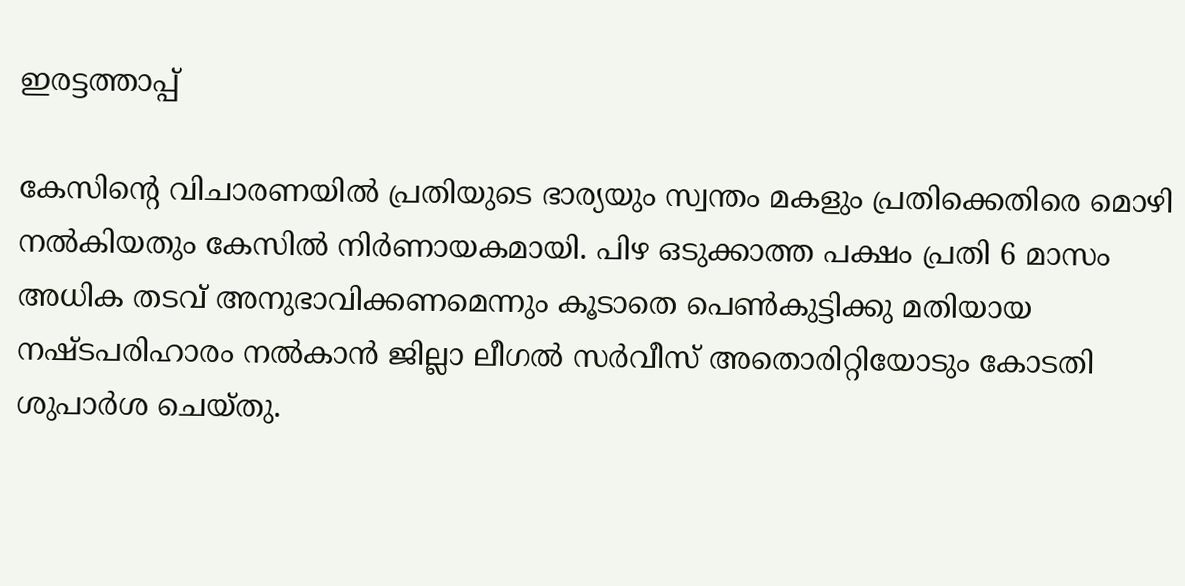ഇരട്ടത്താപ്പ്

കേസിന്റെ വിചാരണയിൽ പ്രതിയുടെ ഭാര്യയും സ്വന്തം മകളും പ്രതിക്കെതിരെ മൊഴി നൽകിയതും കേസിൽ നിർണായകമായി. പിഴ ഒടുക്കാത്ത പക്ഷം പ്രതി 6 മാസം അധിക തടവ് അനുഭാവിക്കണമെന്നും കൂടാതെ പെൺകുട്ടിക്കു മതിയായ നഷ്ടപരിഹാരം നൽകാൻ ജില്ലാ ലീഗൽ സർവീസ് അതൊരിറ്റിയോടും കോടതി ശുപാർശ ചെയ്തു.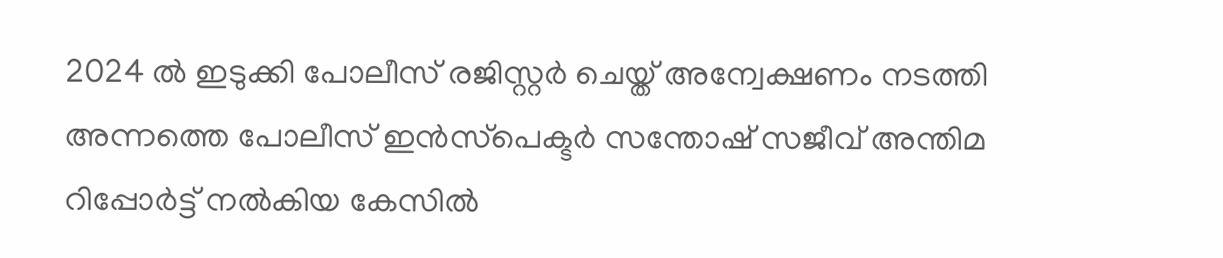2024 ൽ ഇടുക്കി പോലീസ് രജിസ്റ്റർ ചെയ്ത് അന്വേക്ഷണം നടത്തി അന്നത്തെ പോലീസ് ഇൻസ്‌പെക്ടർ സന്തോഷ്‌ സജീവ് അന്തിമ റിപ്പോർട്ട്‌ നൽകിയ കേസിൽ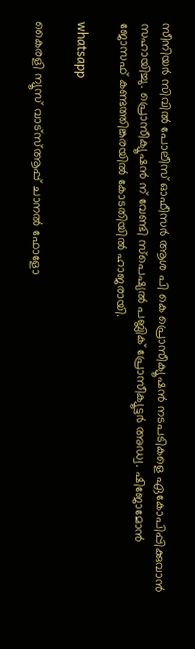സീനിയർ സിവിൽ പോലീസ് ഓഫീസർ ആശ പി കെ പ്രൊസീക്യൂഷൻ നടപടികളെ ഏകോപിപ്പിക്കുവാൻ സഹായിച്ചു. പ്രൊസീക്യൂഷൻ ന് വേണ്ടി സ്പെഷ്യൽ പബ്ലിക് പ്രോസീക്യൂട്ടർ അഡ്വ. ഷിജോമോൻ ജോസഫ് കണ്ടത്തിങ്കരയിൽ കോടതിയിൽ ഹാജരായി.

whatsapp

കൈരളി ന്യൂസ് വാട്‌സ്ആപ്പ് ചാനല്‍ ഫോളോ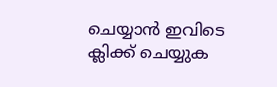ചെയ്യാന്‍ ഇവിടെ ക്ലിക്ക് ചെയ്യുക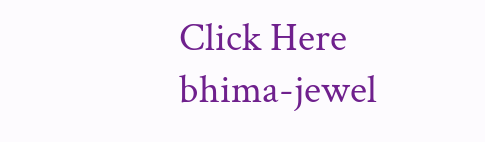Click Here
bhima-jewel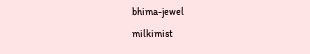bhima-jewel
milkimist